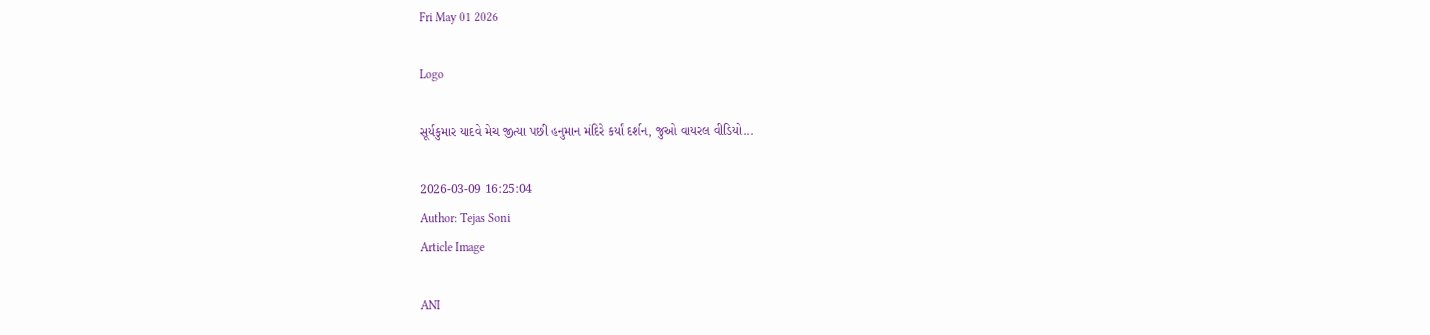Fri May 01 2026

Logo

સૂર્યકુમાર યાદવે મેચ જીત્યા પછી હનુમાન મંદિરે કર્યાં દર્શન, જુઓ વાયરલ વીડિયો...

2026-03-09 16:25:04
Author: Tejas Soni
Article Image

ANI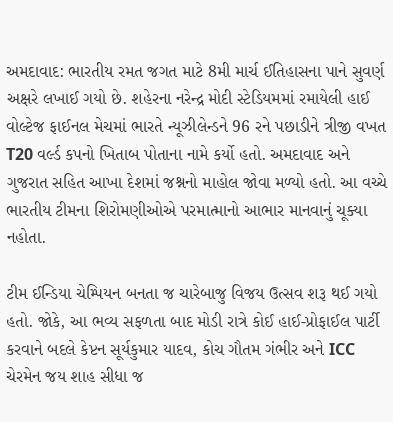અમદાવાદ: ભારતીય રમત જગત માટે 8મી માર્ચ ઈતિહાસના પાને સુવર્ણ અક્ષરે લખાઈ ગયો છે. શહેરના નરેન્દ્ર મોદી સ્ટેડિયમમાં રમાયેલી હાઈ વોલ્ટેજ ફાઈનલ મેચમાં ભારતે ન્યૂઝીલેન્ડને 96 રને પછાડીને ત્રીજી વખત T20 વર્લ્ડ કપનો ખિતાબ પોતાના નામે કર્યો હતો. અમદાવાદ અને ગુજરાત સહિત આખા દેશમાં જશ્નનો માહોલ જોવા મળ્યો હતો. આ વચ્ચે ભારતીય ટીમના શિરોમણીઓએ પરમાત્માનો આભાર માનવાનું ચૂક્યા નહોતા.

ટીમ ઈન્ડિયા ચેમ્પિયન બનતા જ ચારેબાજુ વિજય ઉત્સવ શરૂ થઈ ગયો હતો. જોકે, આ ભવ્ય સફળતા બાદ મોડી રાત્રે કોઈ હાઈ-પ્રોફાઈલ પાર્ટી કરવાને બદલે કેપ્ટન સૂર્યકુમાર યાદવ, કોચ ગૌતમ ગંભીર અને ICC ચેરમેન જય શાહ સીધા જ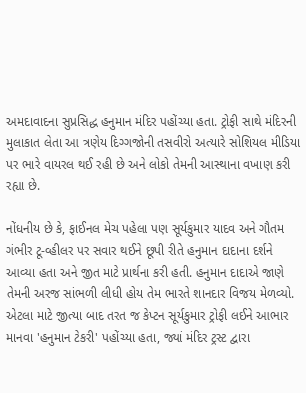અમદાવાદના સુપ્રસિદ્ધ હનુમાન મંદિર પહોંચ્યા હતા. ટ્રોફી સાથે મંદિરની મુલાકાત લેતા આ ત્રણેય દિગ્ગજોની તસવીરો અત્યારે સોશિયલ મીડિયા પર ભારે વાયરલ થઈ રહી છે અને લોકો તેમની આસ્થાના વખાણ કરી રહ્યા છે.

નોંધનીય છે કે, ફાઈનલ મેચ પહેલા પણ સૂર્યકુમાર યાદવ અને ગૌતમ ગંભીર ટૂ-વ્હીલર પર સવાર થઈને છૂપી રીતે હનુમાન દાદાના દર્શને આવ્યા હતા અને જીત માટે પ્રાર્થના કરી હતી. હનુમાન દાદાએ જાણે તેમની અરજ સાંભળી લીધી હોય તેમ ભારતે શાનદાર વિજય મેળવ્યો. એટલા માટે જીત્યા બાદ તરત જ કેપ્ટન સૂર્યકુમાર ટ્રોફી લઈને આભાર માનવા 'હનુમાન ટેકરી' પહોંચ્યા હતા, જ્યાં મંદિર ટ્રસ્ટ દ્વારા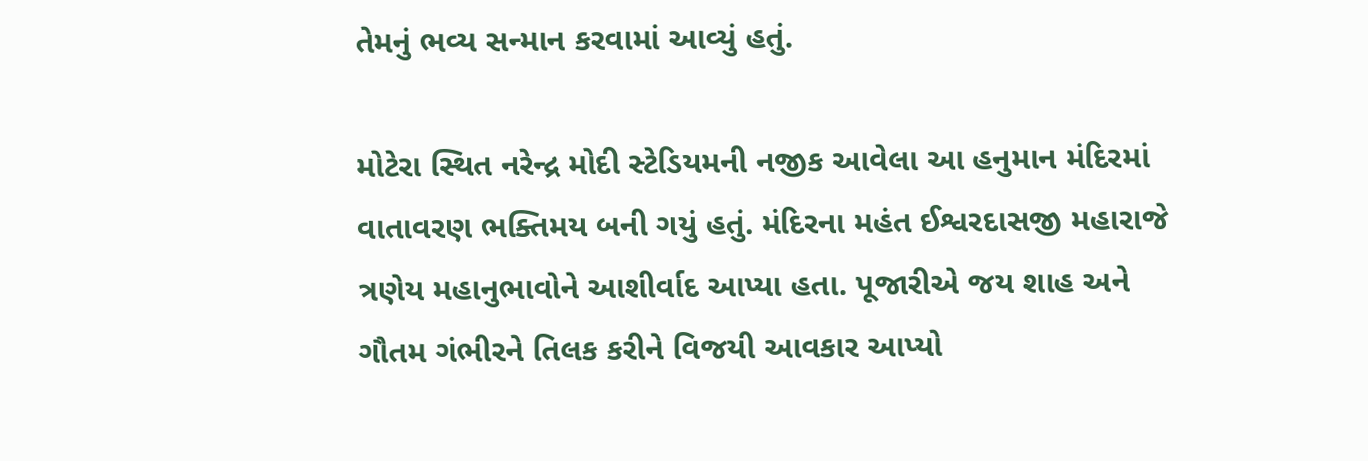તેમનું ભવ્ય સન્માન કરવામાં આવ્યું હતું.

મોટેરા સ્થિત નરેન્દ્ર મોદી સ્ટેડિયમની નજીક આવેલા આ હનુમાન મંદિરમાં વાતાવરણ ભક્તિમય બની ગયું હતું. મંદિરના મહંત ઈશ્વરદાસજી મહારાજે ત્રણેય મહાનુભાવોને આશીર્વાદ આપ્યા હતા. પૂજારીએ જય શાહ અને ગૌતમ ગંભીરને તિલક કરીને વિજયી આવકાર આપ્યો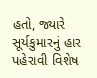હતો, જ્યારે સૂર્યકુમારનું હાર પહેરાવી વિશેષ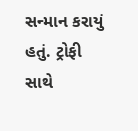સન્માન કરાયું હતું. ટ્રોફી સાથે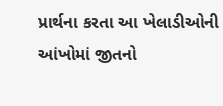પ્રાર્થના કરતા આ ખેલાડીઓની આંખોમાં જીતનો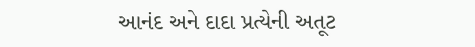આનંદ અને દાદા પ્રત્યેની અતૂટ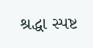શ્રદ્ધા સ્પષ્ટ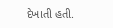દેખાતી હતી.